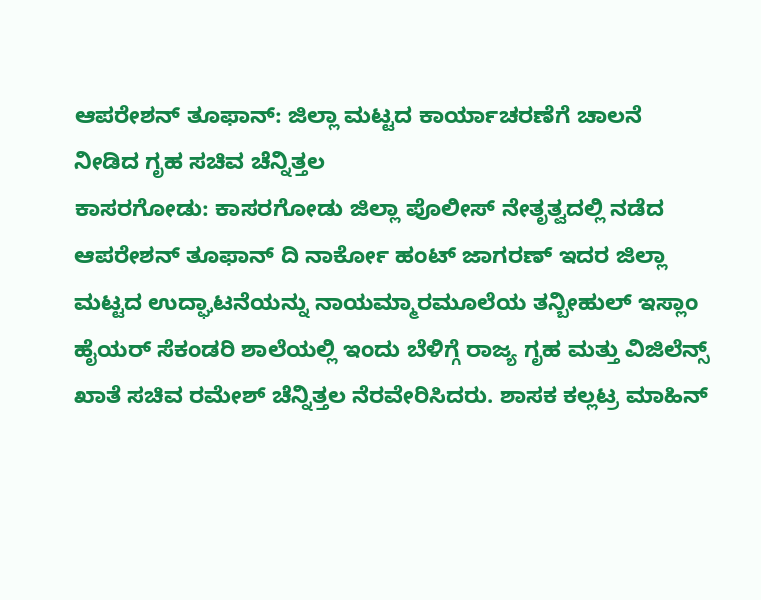ಆಪರೇಶನ್ ತೂಫಾನ್: ಜಿಲ್ಲಾ ಮಟ್ಟದ ಕಾರ್ಯಾಚರಣೆಗೆ ಚಾಲನೆ ನೀಡಿದ ಗೃಹ ಸಚಿವ ಚೆನ್ನಿತ್ತಲ
ಕಾಸರಗೋಡು: ಕಾಸರಗೋಡು ಜಿಲ್ಲಾ ಪೊಲೀಸ್ ನೇತೃತ್ವದಲ್ಲಿ ನಡೆದ ಆಪರೇಶನ್ ತೂಫಾನ್ ದಿ ನಾರ್ಕೋ ಹಂಟ್ ಜಾಗರಣ್ ಇದರ ಜಿಲ್ಲಾ ಮಟ್ಟದ ಉದ್ಘಾಟನೆಯನ್ನು ನಾಯಮ್ಮಾರಮೂಲೆಯ ತನ್ಬೀಹುಲ್ ಇಸ್ಲಾಂ ಹೈಯರ್ ಸೆಕಂಡರಿ ಶಾಲೆಯಲ್ಲಿ ಇಂದು ಬೆಳಿಗ್ಗೆ ರಾಜ್ಯ ಗೃಹ ಮತ್ತು ವಿಜಿಲೆನ್ಸ್ ಖಾತೆ ಸಚಿವ ರಮೇಶ್ ಚೆನ್ನಿತ್ತಲ ನೆರವೇರಿಸಿದರು. ಶಾಸಕ ಕಲ್ಲಟ್ರ ಮಾಹಿನ್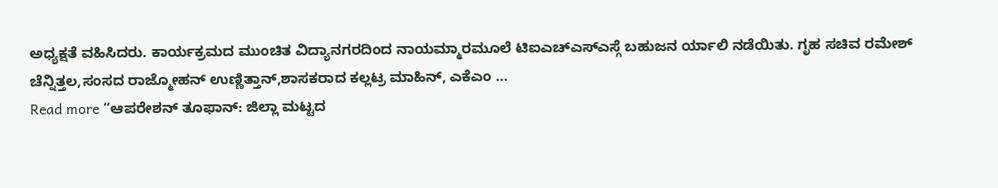ಅಧ್ಯಕ್ಷತೆ ವಹಿಸಿದರು. ಕಾರ್ಯಕ್ರಮದ ಮುಂಚಿತ ವಿದ್ಯಾನಗರದಿಂದ ನಾಯಮ್ಮಾರಮೂಲೆ ಟಿಐಎಚ್ಎಸ್ಎಸ್ಗೆ ಬಹುಜನ ರ್ಯಾಲಿ ನಡೆಯಿತು. ಗೃಹ ಸಚಿವ ರಮೇಶ್ ಚೆನ್ನಿತ್ತಲ,ಸಂಸದ ರಾಜ್ಮೋಹನ್ ಉಣ್ಣಿತ್ತಾನ್,ಶಾಸಕರಾದ ಕಲ್ಲಟ್ರ ಮಾಹಿನ್, ಎಕೆಎಂ …
Read more “ಆಪರೇಶನ್ ತೂಫಾನ್: ಜಿಲ್ಲಾ ಮಟ್ಟದ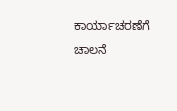ಕಾರ್ಯಾಚರಣೆಗೆ ಚಾಲನೆ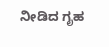ನೀಡಿದ ಗೃಹ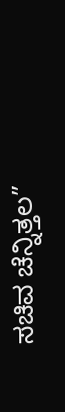ಸಚಿವ ಚೆನ್ನಿತ್ತಲ”